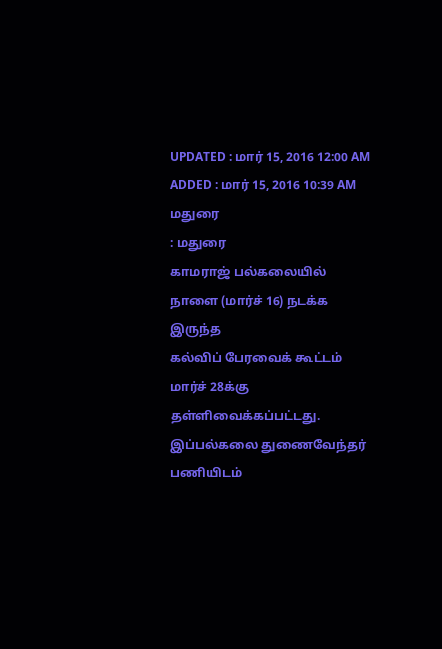UPDATED : மார் 15, 2016 12:00 AM
ADDED : மார் 15, 2016 10:39 AM
மதுரை
: மதுரை
காமராஜ் பல்கலையில் நாளை (மார்ச் 16) நடக்க இருந்த
கல்விப் பேரவைக் கூட்டம் மார்ச் 28க்கு தள்ளிவைக்கப்பட்டது.
இப்பல்கலை துணைவேந்தர் பணியிடம்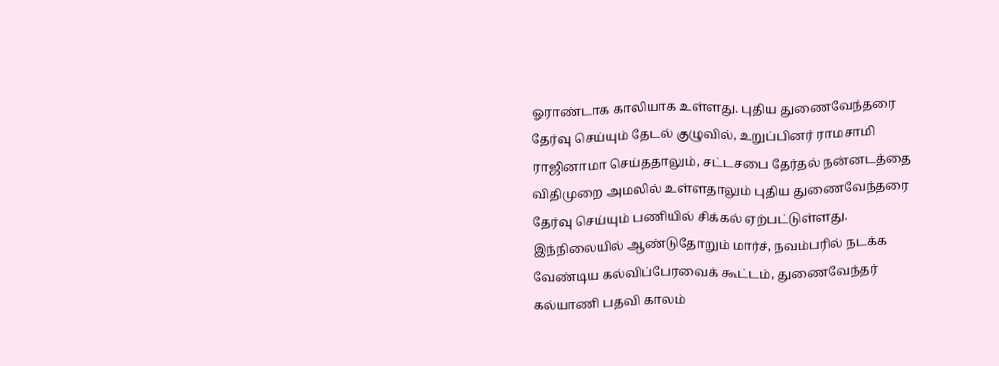ஓராண்டாக காலியாக உள்ளது. புதிய துணைவேந்தரை தேர்வு செய்யும் தேடல் குழுவில், உறுப்பினர் ராமசாமி ராஜினாமா செய்ததாலும், சட்டசபை தேர்தல் நன்னடத்தை விதிமுறை அமலில் உள்ளதாலும் புதிய துணைவேந்தரை தேர்வு செய்யும் பணியில் சிக்கல் ஏற்பட்டுள்ளது.
இந்நிலையில் ஆண்டுதோறும் மார்ச், நவம்பரில் நடக்க வேண்டிய கல்விப்பேரவைக் கூட்டம், துணைவேந்தர் கல்யாணி பதவி காலம்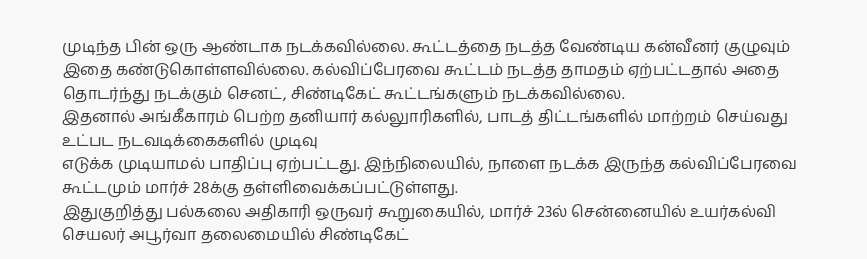முடிந்த பின் ஒரு ஆண்டாக நடக்கவில்லை. கூட்டத்தை நடத்த வேண்டிய கன்வீனர் குழுவும் இதை கண்டுகொள்ளவில்லை. கல்விப்பேரவை கூட்டம் நடத்த தாமதம் ஏற்பட்டதால் அதை தொடர்ந்து நடக்கும் செனட், சிண்டிகேட் கூட்டங்களும் நடக்கவில்லை.
இதனால் அங்கீகாரம் பெற்ற தனியார் கல்லுாரிகளில், பாடத் திட்டங்களில் மாற்றம் செய்வது உட்பட நடவடிக்கைகளில் முடிவு
எடுக்க முடியாமல் பாதிப்பு ஏற்பட்டது. இந்நிலையில், நாளை நடக்க இருந்த கல்விப்பேரவை கூட்டமும் மார்ச் 28க்கு தள்ளிவைக்கப்பட்டுள்ளது.
இதுகுறித்து பல்கலை அதிகாரி ஒருவர் கூறுகையில், மார்ச் 23ல் சென்னையில் உயர்கல்வி செயலர் அபூர்வா தலைமையில் சிண்டிகேட்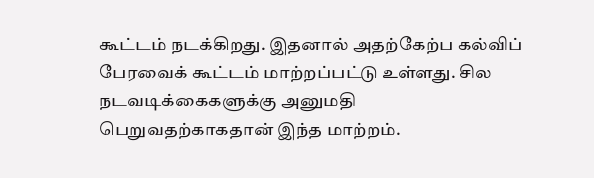கூட்டம் நடக்கிறது. இதனால் அதற்கேற்ப கல்விப் பேரவைக் கூட்டம் மாற்றப்பட்டு உள்ளது. சில நடவடிக்கைகளுக்கு அனுமதி பெறுவதற்காகதான் இந்த மாற்றம்.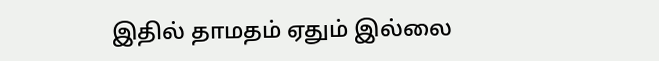இதில் தாமதம் ஏதும் இல்லை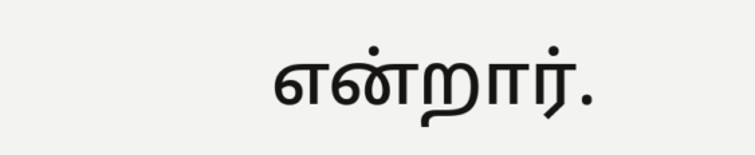என்றார்.